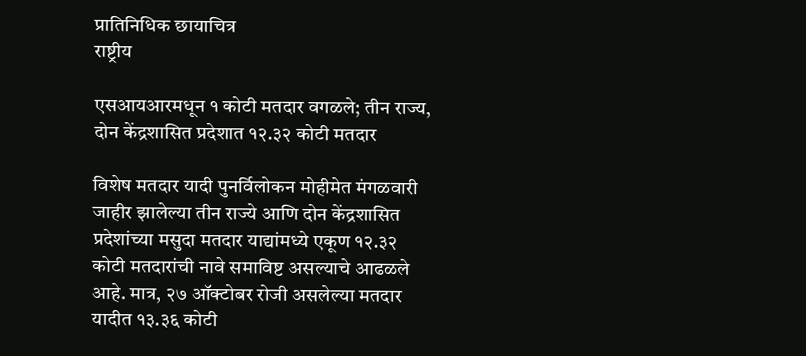प्रातिनिधिक छायाचित्र
राष्ट्रीय

एसआयआरमधून १ कोटी मतदार वगळले; तीन राज्य, दोन केंद्रशासित प्रदेशात १२.३२ कोटी मतदार

विशेष मतदार यादी पुनर्विलोकन मोहीमेत मंगळवारी जाहीर झालेल्या तीन राज्ये आणि दोन केंद्रशासित प्रदेशांच्या मसुदा मतदार याद्यांमध्ये एकूण १२.३२ कोटी मतदारांची नावे समाविष्ट असल्याचे आढळले आहे. मात्र, २७ ऑक्टोबर रोजी असलेल्या मतदार यादीत १३.३६ कोटी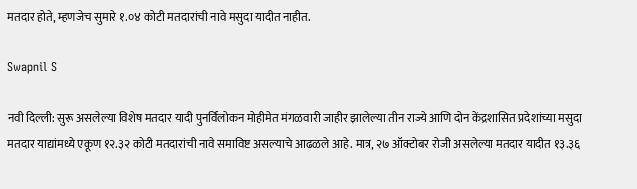मतदार होते, म्हणजेच सुमारे १.०४ कोटी मतदारांची नावे मसुदा यादीत नाहीत.

Swapnil S

नवी दिल्ली: सुरू असलेल्या विशेष मतदार यादी पुनर्विलोकन मोहीमेत मंगळवारी जाहीर झालेल्या तीन राज्ये आणि दोन केंद्रशासित प्रदेशांच्या मसुदा मतदार याद्यांमध्ये एकूण १२.३२ कोटी मतदारांची नावे समाविष्ट असल्याचे आढळले आहे. मात्र, २७ ऑक्टोबर रोजी असलेल्या मतदार यादीत १३.३६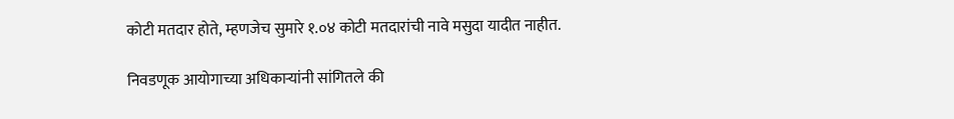कोटी मतदार होते, म्हणजेच सुमारे १.०४ कोटी मतदारांची नावे मसुदा यादीत नाहीत.

निवडणूक आयोगाच्या अधिकाऱ्यांनी सांगितले की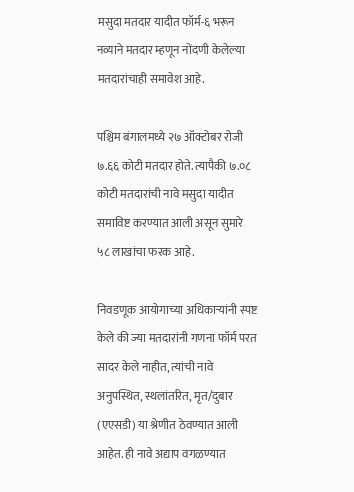मसुदा मतदार यादीत फॉर्म-६ भरून नव्याने मतदार म्हणून नोंदणी केलेल्या मतदारांचाही समावेश आहे.

पश्चिम बंगालमध्ये २७ ऑक्टोबर रोजी ७.६६ कोटी मतदार होते. त्यापैकी ७.०८ कोटी मतदारांची नावे मसुदा यादीत समाविष्ट करण्यात आली असून सुमारे ५८ लाखांचा फरक आहे.

निवडणूक आयोगाच्या अधिकाऱ्यांनी स्पष्ट केले की ज्या मतदारांनी गणना फॉर्म परत सादर केले नाहीत, त्यांची नावे अनुपस्थित, स्थलांतरित, मृत/दुबार (एएसडी) या श्रेणीत ठेवण्यात आली आहेत. ही नावे अद्याप वगळण्यात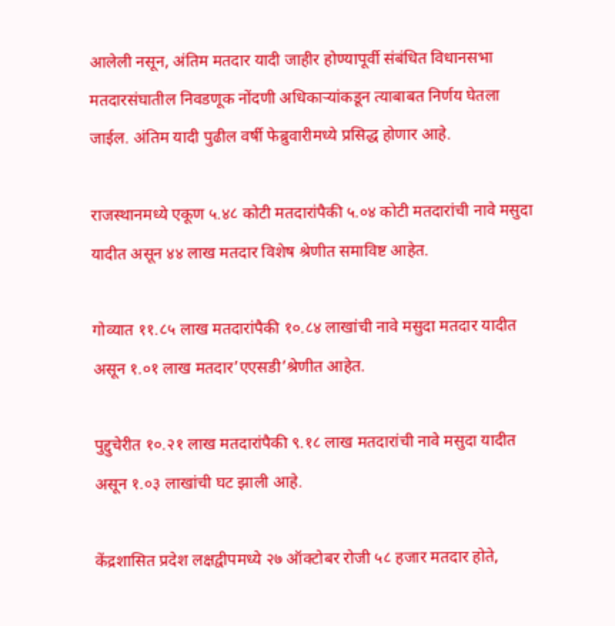आलेली नसून, अंतिम मतदार यादी जाहीर होण्यापूर्वी संबंधित विधानसभा मतदारसंघातील निवडणूक नोंदणी अधिकाऱ्यांकडून त्याबाबत निर्णय घेतला जाईल. अंतिम यादी पुढील वर्षी फेब्रुवारीमध्ये प्रसिद्ध होणार आहे.

राजस्थानमध्ये एकूण ५.४८ कोटी मतदारांपैकी ५.०४ कोटी मतदारांची नावे मसुदा यादीत असून ४४ लाख मतदार विशेष श्रेणीत समाविष्ट आहेत.

गोव्यात ११.८५ लाख मतदारांपैकी १०.८४ लाखांची नावे मसुदा मतदार यादीत असून १.०१ लाख मतदार’एएसडी’श्रेणीत आहेत.

पुद्दुचेरीत १०.२१ लाख मतदारांपैकी ९.१८ लाख मतदारांची नावे मसुदा यादीत असून १.०३ लाखांची घट झाली आहे.

केंद्रशासित प्रदेश लक्षद्वीपमध्ये २७ ऑक्टोबर रोजी ५८ हजार मतदार होते,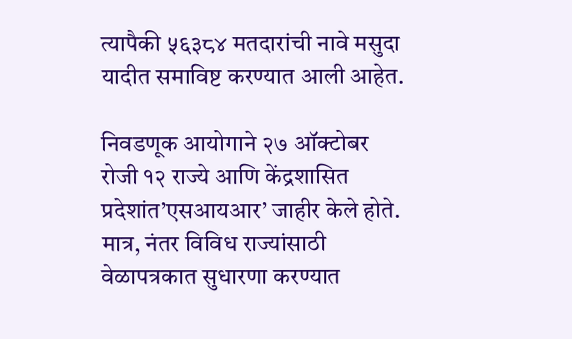त्यापैकी ५६३८४ मतदारांची नावे मसुदा यादीत समाविष्ट करण्यात आली आहेत.

निवडणूक आयोगाने २७ ऑक्टोबर रोजी १२ राज्ये आणि केंद्रशासित प्रदेशांत’एसआयआर’ जाहीर केले होते. मात्र, नंतर विविध राज्यांसाठी वेळापत्रकात सुधारणा करण्यात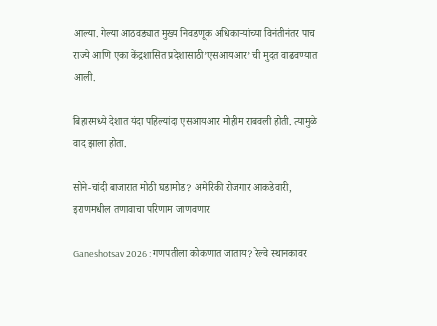आल्या. गेल्या आठवड्यात मुख्य निवडणूक अधिकाऱ्यांच्या विनंतीनंतर पाच राज्ये आणि एका केंद्रशासित प्रदेशासाठी’एसआयआर’ ची मुदत वाढवण्यात आली.

बिहारमध्ये देशात यंदा पहिल्यांदा एसआयआर मोहीम राबवली होती. त्यामुळे वाद झाला होता.

सोने-चांदी बाजारात मोठी घडामोड? अमेरिकी रोजगार आकडेवारी, इराणमधील तणावाचा परिणाम जाणवणार

Ganeshotsav 2026 : गणपतीला कोकणात जाताय? रेल्वे स्थानकावर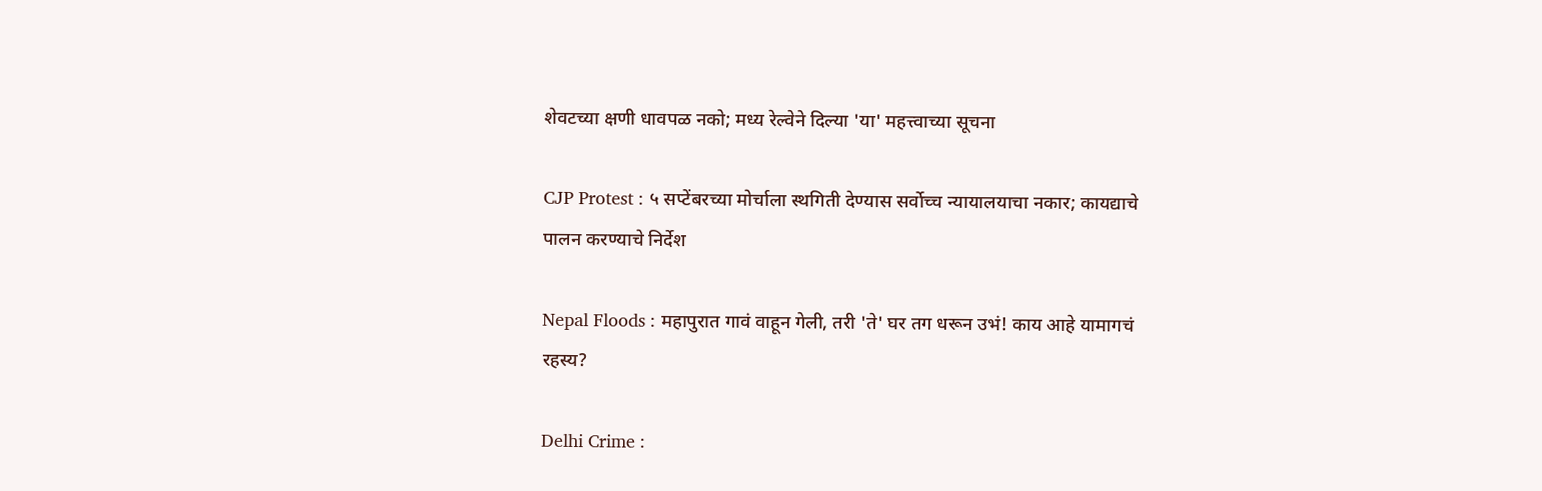शेवटच्या क्षणी धावपळ नको; मध्य रेल्वेने दिल्या 'या' महत्त्वाच्या सूचना

CJP Protest : ५ सप्टेंबरच्या मोर्चाला स्थगिती देण्यास सर्वोच्च न्यायालयाचा नकार; कायद्याचे पालन करण्याचे निर्देश

Nepal Floods : महापुरात गावं वाहून गेली, तरी 'ते' घर तग धरून उभं! काय आहे यामागचं रहस्य?

Delhi Crime :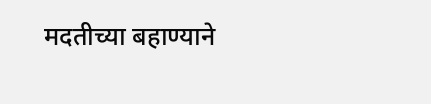मदतीच्या बहाण्याने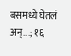बसमध्ये घेतलं अन्...; १६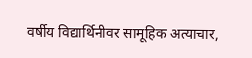वर्षीय विद्यार्थिनीवर सामूहिक अत्याचार,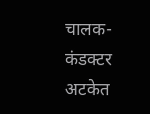चालक-कंडक्टर अटकेत